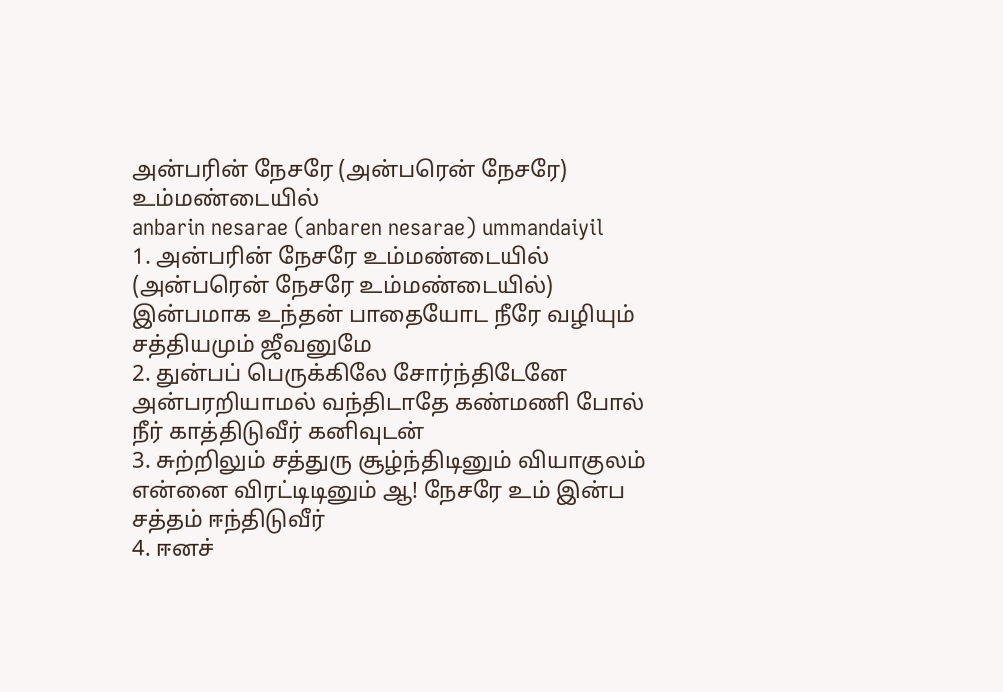அன்பரின் நேசரே (அன்பரென் நேசரே) உம்மண்டையில்
anbarin nesarae (anbaren nesarae) ummandaiyil
1. அன்பரின் நேசரே உம்மண்டையில் (அன்பரென் நேசரே உம்மண்டையில்) இன்பமாக உந்தன் பாதையோட நீரே வழியும் சத்தியமும் ஜீவனுமே
2. துன்பப் பெருக்கிலே சோர்ந்திடேனே அன்பரறியாமல் வந்திடாதே கண்மணி போல் நீர் காத்திடுவீர் கனிவுடன்
3. சுற்றிலும் சத்துரு சூழ்ந்திடினும் வியாகுலம் என்னை விரட்டிடினும் ஆ! நேசரே உம் இன்ப சத்தம் ஈந்திடுவீர்
4. ஈனச்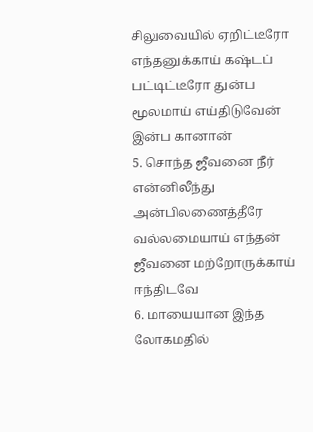சிலுவையில் ஏறிட்டீரோ எந்தனுக்காய் கஷ்டப் பட்டிட்டீரோ துன்ப மூலமாய் எய்திடுவேன் இன்ப கானான்
5. சொந்த ஜீவனை நீர் என்னிலீந்து அன்பிலணைத்தீரே வல்லமையாய் எந்தன் ஜீவனை மற்றோருக்காய் ஈந்திடவே
6. மாயையான இந்த லோகமதில்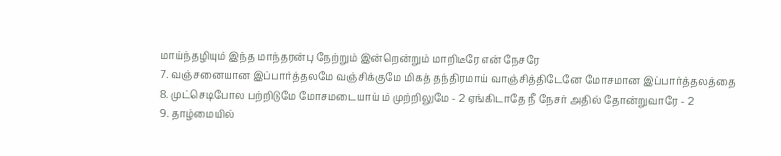மாய்ந்தழியும் இந்த மாந்தரன்பு நேற்றும் இன்றென்றும் மாறிடீரே என் நேசரே
7. வஞ்சனையான இப்பார்த்தலமே வஞ்சிக்குமே மிகத் தந்திரமாய் வாஞ்சித்திடேனே மோசமான இப்பார்த்தலத்தை
8. முட்செடிபோல பற்றிடுமே மோசமடையாய் ம் முற்றிலுமே - 2 ஏங்கிடாதே நீ நேசர் அதில் தோன்றுவாரே - 2
9. தாழ்மையில்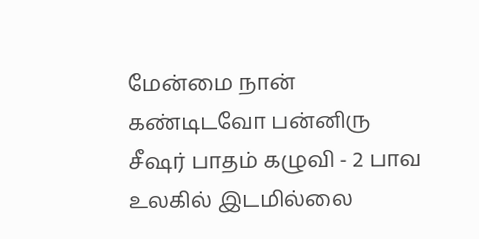மேன்மை நான் கண்டிடவோ பன்னிரு சீஷர் பாதம் கழுவி - 2 பாவ உலகில் இடமில்லை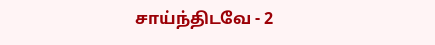சாய்ந்திடவே - 2